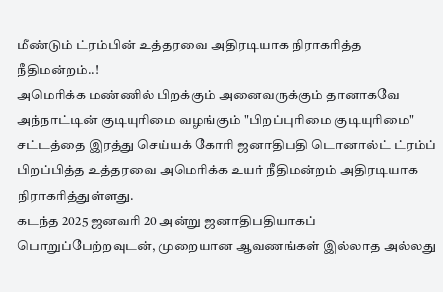மீண்டும் ட்ரம்பின் உத்தரவை அதிரடியாக நிராகரித்த நீதிமன்றம்..!
அமெரிக்க மண்ணில் பிறக்கும் அனைவருக்கும் தானாகவே அந்நாட்டின் குடியுரிமை வழங்கும் "பிறப்புரிமை குடியுரிமை" சட்டத்தை இரத்து செய்யக் கோரி ஜனாதிபதி டொனால்ட் ட்ரம்ப் பிறப்பித்த உத்தரவை அமெரிக்க உயர் நீதிமன்றம் அதிரடியாக நிராகரித்துள்ளது.
கடந்த 2025 ஜனவரி 20 அன்று ஜனாதிபதியாகப் பொறுப்பேற்றவுடன், முறையான ஆவணங்கள் இல்லாத அல்லது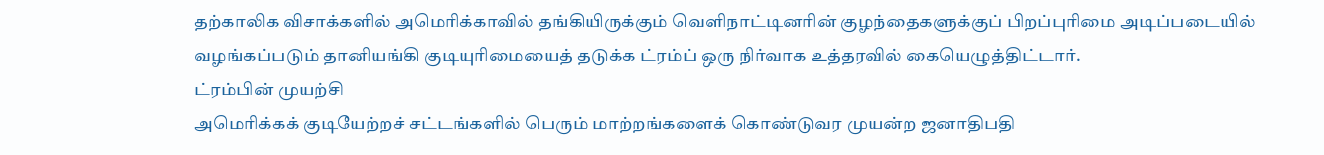தற்காலிக விசாக்களில் அமெரிக்காவில் தங்கியிருக்கும் வெளிநாட்டினரின் குழந்தைகளுக்குப் பிறப்புரிமை அடிப்படையில் வழங்கப்படும் தானியங்கி குடியுரிமையைத் தடுக்க ட்ரம்ப் ஒரு நிர்வாக உத்தரவில் கையெழுத்திட்டார்.
ட்ரம்பின் முயற்சி
அமெரிக்கக் குடியேற்றச் சட்டங்களில் பெரும் மாற்றங்களைக் கொண்டுவர முயன்ற ஜனாதிபதி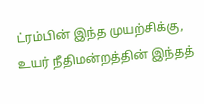ட்ரம்பின் இந்த முயற்சிக்கு, உயர் நீதிமன்றத்தின் இந்தத்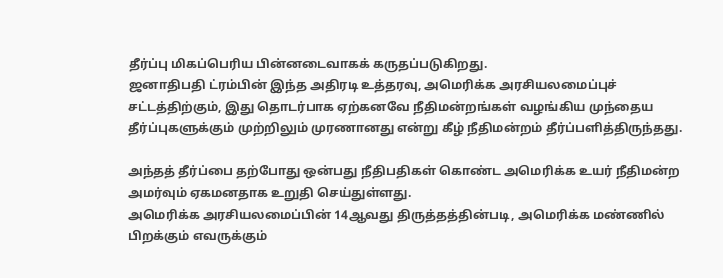தீர்ப்பு மிகப்பெரிய பின்னடைவாகக் கருதப்படுகிறது.
ஜனாதிபதி ட்ரம்பின் இந்த அதிரடி உத்தரவு, அமெரிக்க அரசியலமைப்புச் சட்டத்திற்கும், இது தொடர்பாக ஏற்கனவே நீதிமன்றங்கள் வழங்கிய முந்தைய தீர்ப்புகளுக்கும் முற்றிலும் முரணானது என்று கீழ் நீதிமன்றம் தீர்ப்பளித்திருந்தது.

அந்தத் தீர்ப்பை தற்போது ஒன்பது நீதிபதிகள் கொண்ட அமெரிக்க உயர் நீதிமன்ற அமர்வும் ஏகமனதாக உறுதி செய்துள்ளது.
அமெரிக்க அரசியலமைப்பின் 14ஆவது திருத்தத்தின்படி, அமெரிக்க மண்ணில் பிறக்கும் எவருக்கும்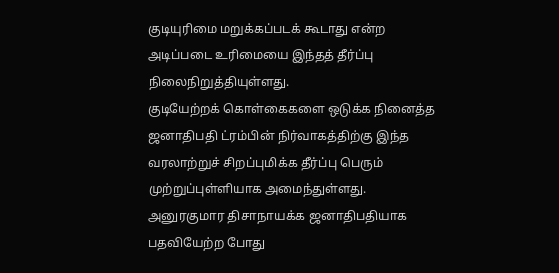குடியுரிமை மறுக்கப்படக் கூடாது என்ற அடிப்படை உரிமையை இந்தத் தீர்ப்பு நிலைநிறுத்தியுள்ளது.
குடியேற்றக் கொள்கைகளை ஒடுக்க நினைத்த ஜனாதிபதி ட்ரம்பின் நிர்வாகத்திற்கு இந்த வரலாற்றுச் சிறப்புமிக்க தீர்ப்பு பெரும் முற்றுப்புள்ளியாக அமைந்துள்ளது.
அனுரகுமார திசாநாயக்க ஜனாதிபதியாக பதவியேற்ற போது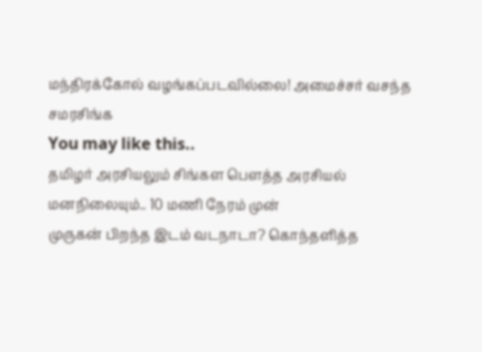மந்திரக்கோல் வழங்கப்படவில்லை! அமைச்சர் வசந்த சமரசிங்க
You may like this..
தமிழர் அரசியலும் சிங்கள பௌத்த அரசியல் மனநிலையும்.. 10 மணி நேரம் முன்
முருகன் பிறந்த இடம் வடநாடா? கொந்தளித்த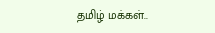தமிழ் மக்கள்..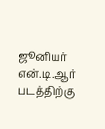ஜூனியர் என்.டி.ஆர் படத்திற்கு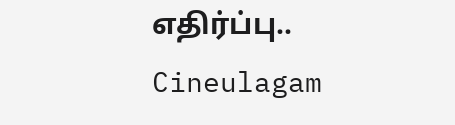எதிர்ப்பு.. Cineulagam